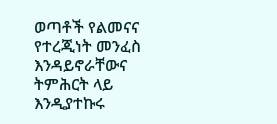ወጣቶች የልመናና የተረጂነት መንፈስ እንዳይኖራቸውና ትምሕርት ላይ እንዲያተኩሩ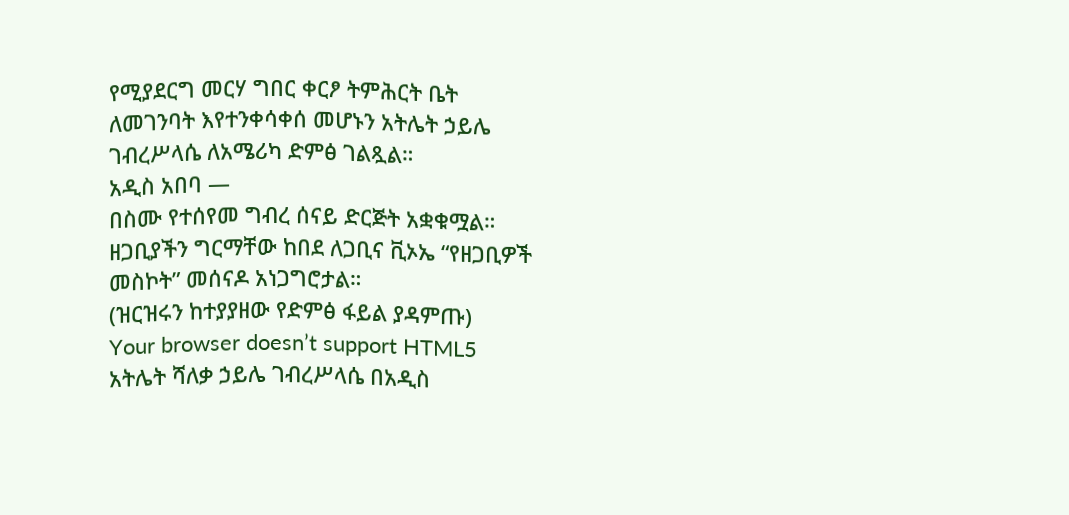የሚያደርግ መርሃ ግበር ቀርፆ ትምሕርት ቤት ለመገንባት እየተንቀሳቀሰ መሆኑን አትሌት ኃይሌ ገብረሥላሴ ለአሜሪካ ድምፅ ገልጿል።
አዲስ አበባ —
በስሙ የተሰየመ ግብረ ሰናይ ድርጅት አቋቁሟል። ዘጋቢያችን ግርማቸው ከበደ ለጋቢና ቪኦኤ “የዘጋቢዎች መስኮት” መሰናዶ አነጋግሮታል።
(ዝርዝሩን ከተያያዘው የድምፅ ፋይል ያዳምጡ)
Your browser doesn’t support HTML5
አትሌት ሻለቃ ኃይሌ ገብረሥላሴ በአዲስ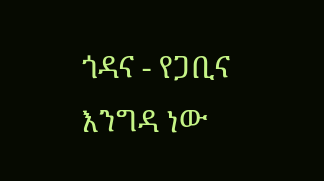ጎዳና - የጋቢና እንግዳ ነው